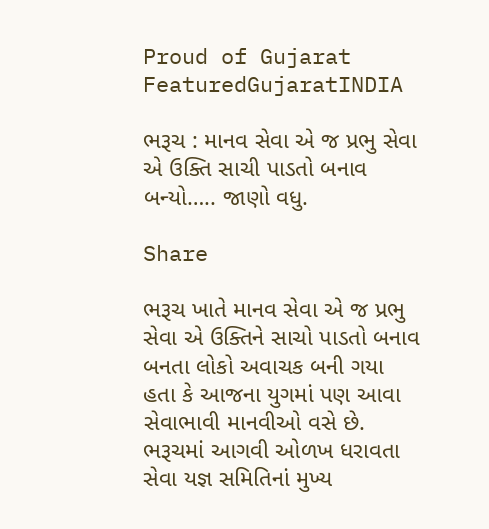Proud of Gujarat
FeaturedGujaratINDIA

ભરૂચ : માનવ સેવા એ જ પ્રભુ સેવા એ ઉક્તિ સાચી પાડતો બનાવ બન્યો….. જાણો વધુ.

Share

ભરૂચ ખાતે માનવ સેવા એ જ પ્રભુ સેવા એ ઉક્તિને સાચો પાડતો બનાવ બનતા લોકો અવાચક બની ગયા હતા કે આજના યુગમાં પણ આવા સેવાભાવી માનવીઓ વસે છે.
ભરૂચમાં આગવી ઓળખ ધરાવતા સેવા યજ્ઞ સમિતિનાં મુખ્ય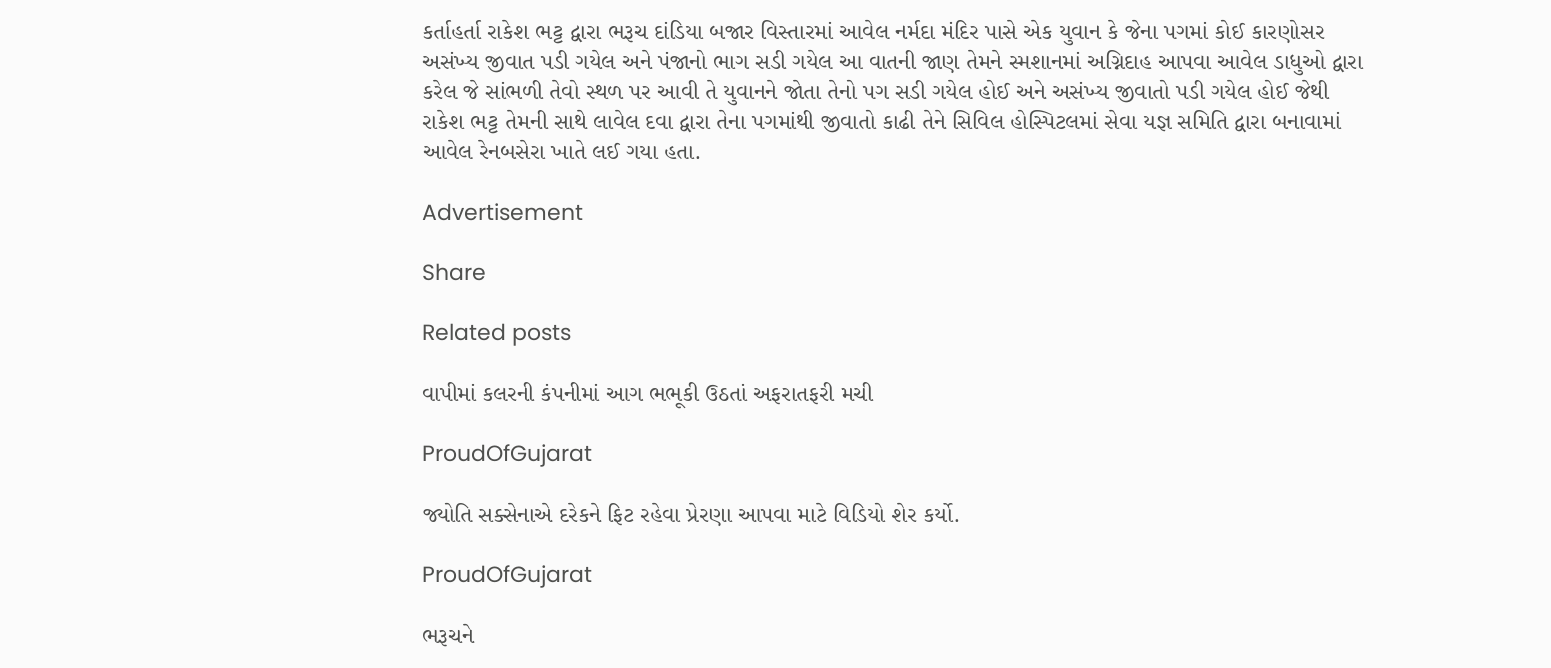કર્તાહર્તા રાકેશ ભટ્ટ દ્વારા ભરૂચ દાંડિયા બજાર વિસ્તારમાં આવેલ નર્મદા મંદિર પાસે એક યુવાન કે જેના પગમાં કોઈ કારણોસર અસંખ્ય જીવાત પડી ગયેલ અને પંજાનો ભાગ સડી ગયેલ આ વાતની જાણ તેમને સ્મશાનમાં અગ્નિદાહ આપવા આવેલ ડાધુઓ દ્વારા કરેલ જે સાંભળી તેવો સ્થળ પર આવી તે યુવાનને જોતા તેનો પગ સડી ગયેલ હોઈ અને અસંખ્ય જીવાતો પડી ગયેલ હોઈ જેથી રાકેશ ભટ્ટ તેમની સાથે લાવેલ દવા દ્વારા તેના પગમાંથી જીવાતો કાઢી તેને સિવિલ હોસ્પિટલમાં સેવા યજ્ઞ સમિતિ દ્વારા બનાવામાં આવેલ રેનબસેરા ખાતે લઈ ગયા હતા.

Advertisement

Share

Related posts

વાપીમાં કલરની કંપનીમાં આગ ભભૂકી ઉઠતાં અફરાતફરી મચી

ProudOfGujarat

જ્યોતિ સક્સેનાએ દરેકને ફિટ રહેવા પ્રેરણા આપવા માટે વિડિયો શેર કર્યો.

ProudOfGujarat

ભરૂચને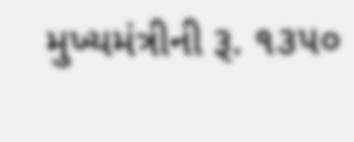મુખ્યમંત્રીની રૂ. ૧૩૫૦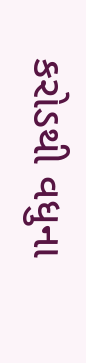કરોડથી વધુના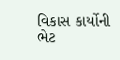વિકાસ કાર્યોની ભેટ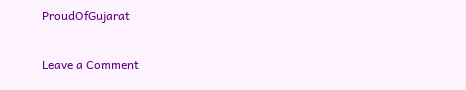ProudOfGujarat

Leave a Comment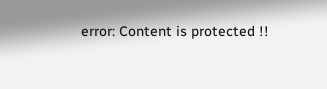error: Content is protected !!